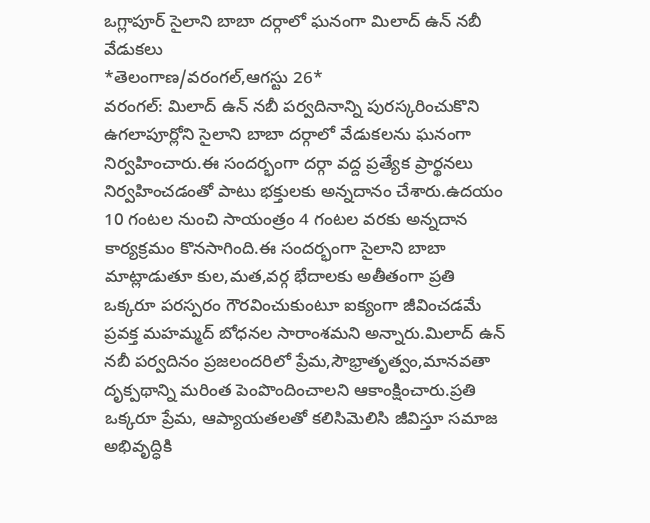ఒగ్లాపూర్ సైలాని బాబా దర్గాలో ఘనంగా మిలాద్ ఉన్ నబీ వేడుకలు
*తెలంగాణ/వరంగల్,ఆగస్టు 26*
వరంగల్: మిలాద్ ఉన్ నబీ పర్వదినాన్ని పురస్కరించుకొని ఉగలాపూర్లోని సైలాని బాబా దర్గాలో వేడుకలను ఘనంగా నిర్వహించారు.ఈ సందర్భంగా దర్గా వద్ద ప్రత్యేక ప్రార్థనలు నిర్వహించడంతో పాటు భక్తులకు అన్నదానం చేశారు.ఉదయం 10 గంటల నుంచి సాయంత్రం 4 గంటల వరకు అన్నదాన కార్యక్రమం కొనసాగింది.ఈ సందర్భంగా సైలాని బాబా మాట్లాడుతూ కుల,మత,వర్గ భేదాలకు అతీతంగా ప్రతి ఒక్కరూ పరస్పరం గౌరవించుకుంటూ ఐక్యంగా జీవించడమే ప్రవక్త మహమ్మద్ బోధనల సారాంశమని అన్నారు.మిలాద్ ఉన్ నబీ పర్వదినం ప్రజలందరిలో ప్రేమ,సౌభ్రాతృత్వం,మానవతా దృక్పథాన్ని మరింత పెంపొందించాలని ఆకాంక్షించారు.ప్రతి ఒక్కరూ ప్రేమ, ఆప్యాయతలతో కలిసిమెలిసి జీవిస్తూ సమాజ అభివృద్ధికి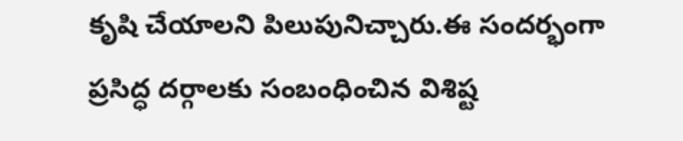కృషి చేయాలని పిలుపునిచ్చారు.ఈ సందర్భంగా ప్రసిద్ధ దర్గాలకు సంబంధించిన విశిష్ట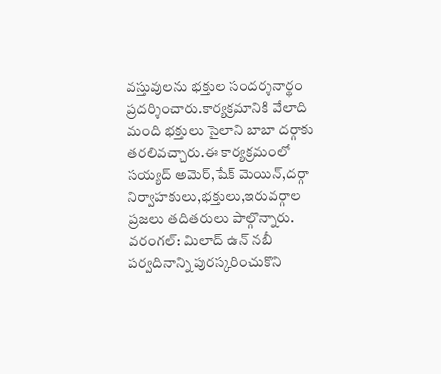వస్తువులను భక్తుల సందర్శనార్థం ప్రదర్శించారు.కార్యక్రమానికి వేలాది మంది భక్తులు సైలాని బాబా దర్గాకు తరలివచ్చారు.ఈ కార్యక్రమంలో సయ్యద్ అమెర్,షేక్ మెయిన్,దర్గా నిర్వాహకులు,భక్తులు,ఇరువర్గాల ప్రజలు తదితరులు పాల్గొన్నారు.
వరంగల్: మిలాద్ ఉన్ నబీ పర్వదినాన్ని పురస్కరించుకొని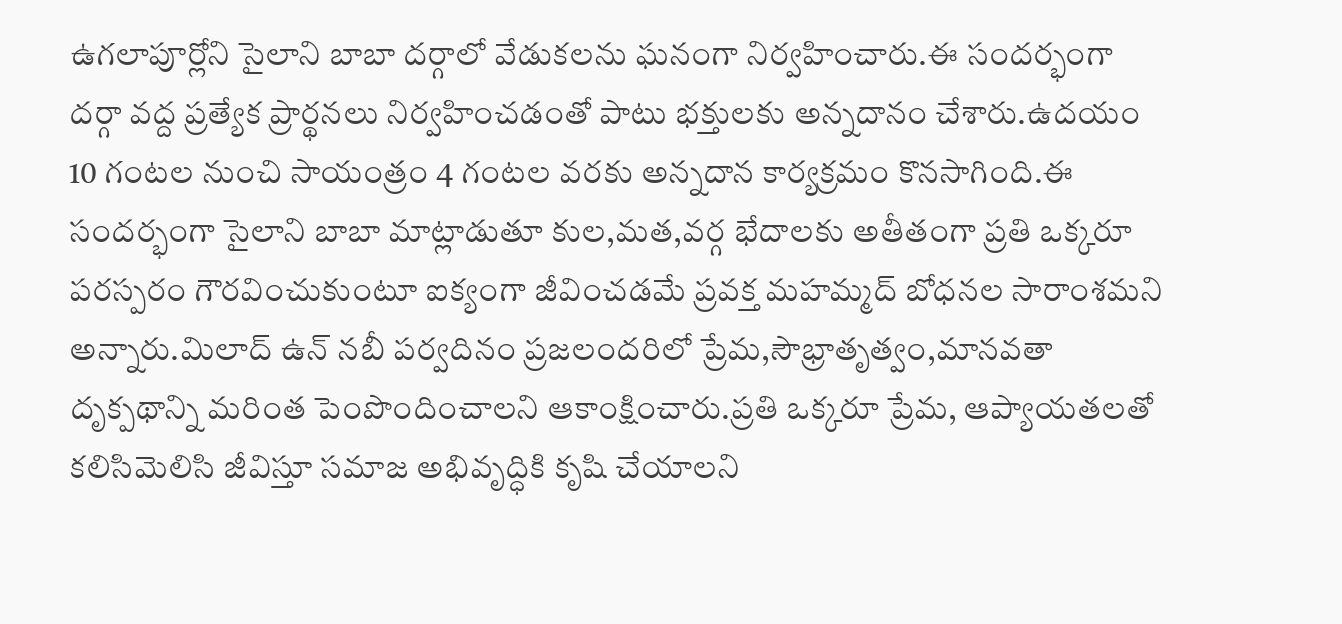ఉగలాపూర్లోని సైలాని బాబా దర్గాలో వేడుకలను ఘనంగా నిర్వహించారు.ఈ సందర్భంగా దర్గా వద్ద ప్రత్యేక ప్రార్థనలు నిర్వహించడంతో పాటు భక్తులకు అన్నదానం చేశారు.ఉదయం 10 గంటల నుంచి సాయంత్రం 4 గంటల వరకు అన్నదాన కార్యక్రమం కొనసాగింది.ఈ సందర్భంగా సైలాని బాబా మాట్లాడుతూ కుల,మత,వర్గ భేదాలకు అతీతంగా ప్రతి ఒక్కరూ పరస్పరం గౌరవించుకుంటూ ఐక్యంగా జీవించడమే ప్రవక్త మహమ్మద్ బోధనల సారాంశమని అన్నారు.మిలాద్ ఉన్ నబీ పర్వదినం ప్రజలందరిలో ప్రేమ,సౌభ్రాతృత్వం,మానవతా దృక్పథాన్ని మరింత పెంపొందించాలని ఆకాంక్షించారు.ప్రతి ఒక్కరూ ప్రేమ, ఆప్యాయతలతో కలిసిమెలిసి జీవిస్తూ సమాజ అభివృద్ధికి కృషి చేయాలని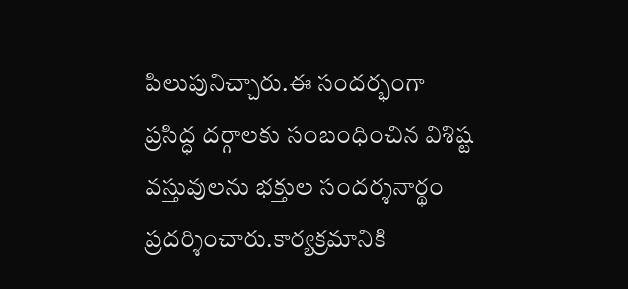పిలుపునిచ్చారు.ఈ సందర్భంగా ప్రసిద్ధ దర్గాలకు సంబంధించిన విశిష్ట వస్తువులను భక్తుల సందర్శనార్థం ప్రదర్శించారు.కార్యక్రమానికి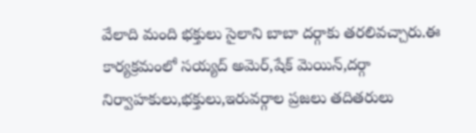వేలాది మంది భక్తులు సైలాని బాబా దర్గాకు తరలివచ్చారు.ఈ కార్యక్రమంలో సయ్యద్ అమెర్,షేక్ మెయిన్,దర్గా నిర్వాహకులు,భక్తులు,ఇరువర్గాల ప్రజలు తదితరులు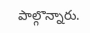పాల్గొన్నారు.